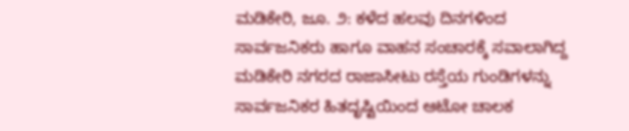ಮಡಿಕೇರಿ, ಜೂ. ೨: ಕಳೆದ ಹಲವು ದಿನಗಳಿಂದ ಸಾರ್ವಜನಿಕರು ಹಾಗೂ ವಾಹನ ಸಂಚಾರಕ್ಕೆ ಸವಾಲಾಗಿದ್ದ ಮಡಿಕೇರಿ ನಗರದ ರಾಜಾಸೀಟು ರಸ್ತೆಯ ಗುಂಡಿಗಳನ್ನು ಸಾರ್ವಜನಿಕರ ಹಿತದೃಷ್ಟಿಯಿಂದ ಆಟೋ ಚಾಲಕ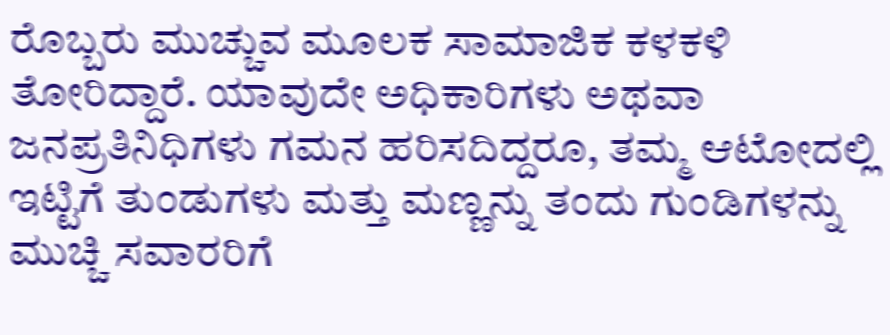ರೊಬ್ಬರು ಮುಚ್ಚುವ ಮೂಲಕ ಸಾಮಾಜಿಕ ಕಳಕಳಿ ತೋರಿದ್ದಾರೆ. ಯಾವುದೇ ಅಧಿಕಾರಿಗಳು ಅಥವಾ ಜನಪ್ರತಿನಿಧಿಗಳು ಗಮನ ಹರಿಸದಿದ್ದರೂ, ತಮ್ಮ ಆಟೋದಲ್ಲಿ ಇಟ್ಟಿಗೆ ತುಂಡುಗಳು ಮತ್ತು ಮಣ್ಣನ್ನು ತಂದು ಗುಂಡಿಗಳನ್ನು ಮುಚ್ಚಿ ಸವಾರರಿಗೆ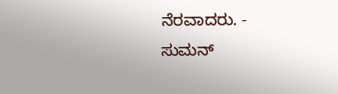ನೆರವಾದರು. - ಸುಮನ್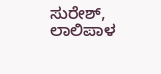ಸುರೇಶ್, ಲಾಲಿಪಾಳ